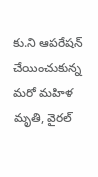కు.ని ఆపరేషన్ చేయించుకున్న మరో మహిళ మృతి, వైరల్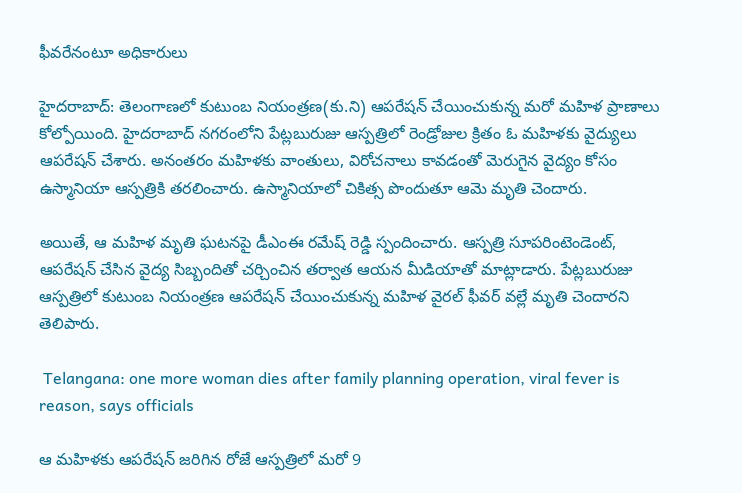ఫీవరేనంటూ అధికారులు

హైదరాబాద్: తెలంగాణలో కుటుంబ నియంత్రణ(కు.ని) ఆపరేషన్ చేయించుకున్న మరో మహిళ ప్రాణాలు కోల్పోయింది. హైదరాబాద్‌ నగరంలోని పేట్లబురుజు ఆస్పత్రిలో రెండ్రోజుల క్రితం ఓ మహిళకు వైద్యులు ఆపరేషన్ చేశారు. అనంతరం మహిళకు వాంతులు, విరోచనాలు కావడంతో మెరుగైన వైద్యం కోసం ఉస్మానియా ఆస్పత్రికి తరలించారు. ఉస్మానియాలో చికిత్స పొందుతూ ఆమె మృతి చెందారు.

అయితే, ఆ మహిళ మృతి ఘటనపై డీఎంఈ రమేష్ రెడ్డి స్పందించారు. ఆస్పత్రి సూపరింటెండెంట్, ఆపరేషన్ చేసిన వైద్య సిబ్బందితో చర్చించిన తర్వాత ఆయన మీడియాతో మాట్లాడారు. పేట్లబురుజు ఆస్పత్రిలో కుటుంబ నియంత్రణ ఆపరేషన్ చేయించుకున్న మహిళ వైరల్ ఫీవర్ వల్లే మృతి చెందారని తెలిపారు.

 Telangana: one more woman dies after family planning operation, viral fever is reason, says officials

ఆ మహిళకు ఆపరేషన్ జరిగిన రోజే ఆస్పత్రిలో మరో 9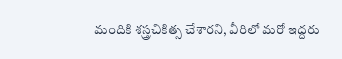మందికి శస్త్రచికిత్స చేశారని, వీరిలో మరో ఇద్దరు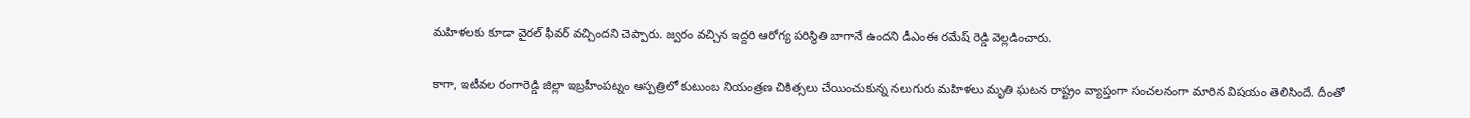మహిళలకు కూడా వైరల్ ఫీవర్ వచ్చిందని చెప్పారు. జ్వరం వచ్చిన ఇద్దరి ఆరోగ్య పరిస్థితి బాగానే ఉందని డీఎంఈ రమేష్ రెడ్డి వెల్లడించారు.

కాగా, ఇటీవల రంగారెడ్డి జిల్లా ఇబ్రహీంపట్నం ఆస్పత్రిలో కుటుంబ నియంత్రణ చికిత్సలు చేయించుకున్న నలుగురు మహిళలు మృతి ఘటన రాష్ట్రం వ్యాప్తంగా సంచలనంగా మారిన విషయం తెలిసిందే. దీంతో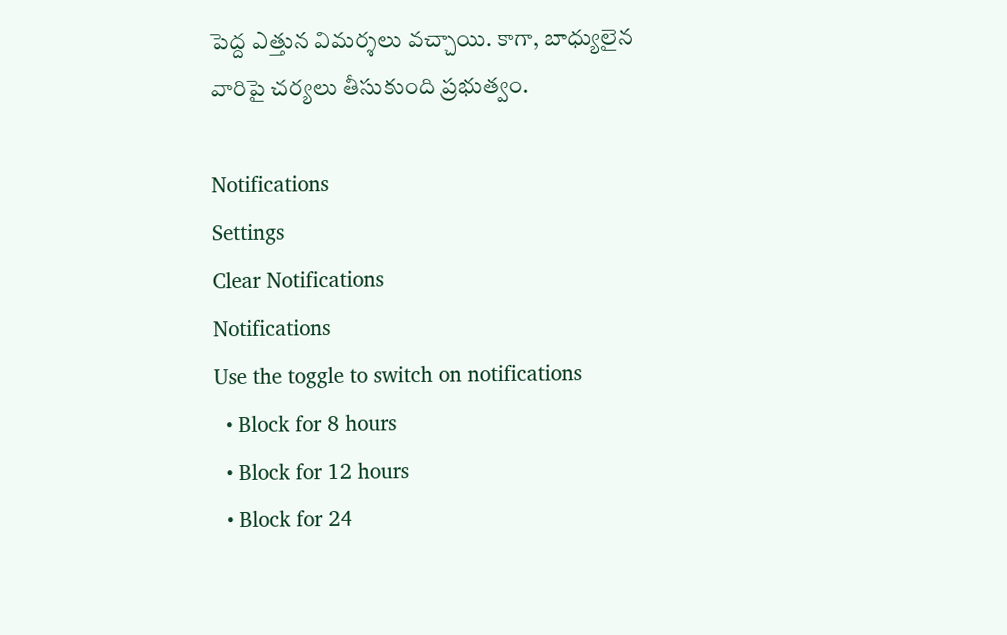పెద్ద ఎత్తున విమర్శలు వచ్చాయి. కాగా, బాధ్యులైన వారిపై చర్యలు తీసుకుంది ప్రభుత్వం.

Notifications
Settings
Clear Notifications
Notifications
Use the toggle to switch on notifications
  • Block for 8 hours
  • Block for 12 hours
  • Block for 24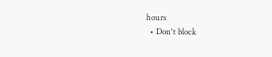hours
  • Don't block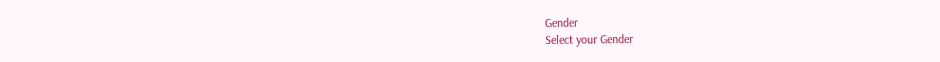Gender
Select your Gender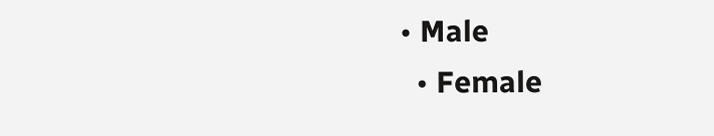• Male
  • Female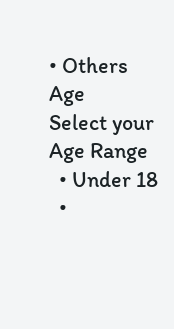• Others
Age
Select your Age Range
  • Under 18
  •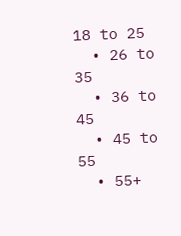18 to 25
  • 26 to 35
  • 36 to 45
  • 45 to 55
  • 55+